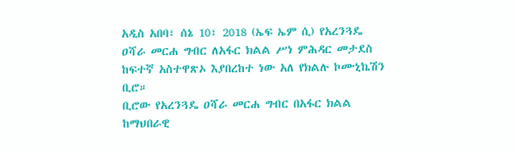አዲስ አበባ፣ ሰኔ 10፣ 2018 (ኤፍ ኤም ሲ) የአረንጓዴ ዐሻራ መርሐ ግብር ለአፋር ክልል ሥነ ምሕዳር መታደስ ከፍተኛ አስተዋጽኦ እያበረከተ ነው አለ የክልሉ ኮሙኒኬሽን ቢሮ።
ቢሮው የአረንጓዴ ዐሻራ መርሐ ግብር በአፋር ክልል ከማህበራዊ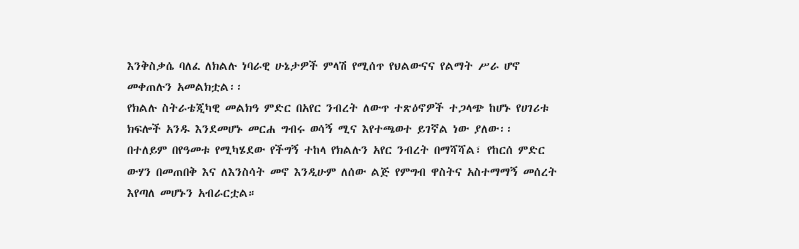እንቅስቃሴ ባለፈ ለክልሉ ነባራዊ ሁኔታዎች ምላሽ የሚሰጥ የህልውናና የልማት ሥራ ሆኖ መቀጠሉን አመልክቷል፡፡
የክልሉ ስትራቴጂካዊ መልክዓ ምድር በአየር ንብረት ለውጥ ተጽዕኖዎች ተጋላጭ ከሆኑ የሀገሪቱ ክፍሎች አንዱ እንደመሆኑ መርሐ ግብሩ ወሳኝ ሚና እየተጫወተ ይገኛል ነው ያለው፡፡
በተለይም በየዓመቱ የሚካሄደው የችግኝ ተከላ የክልሉን አየር ንብረት በማሻሻል፣ የከርሰ ምድር ውሃን በመጠበቅ እና ለእንስሳት መኖ እንዲሁም ለሰው ልጅ የምግብ ዋስትና አስተማማኝ መሰረት እየጣለ መሆኑን አብራርቷል።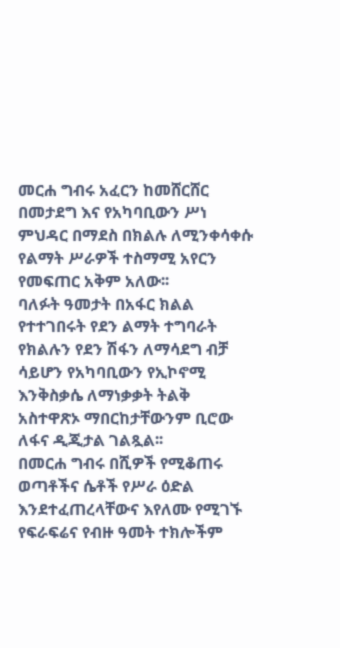መርሐ ግብሩ አፈርን ከመሸርሸር በመታደግ እና የአካባቢውን ሥነ ምህዳር በማደስ በክልሉ ለሚንቀሳቀሱ የልማት ሥራዎች ተስማሚ አየርን የመፍጠር አቅም አለው፡፡
ባለፉት ዓመታት በአፋር ክልል የተተገበሩት የደን ልማት ተግባራት የክልሉን የደን ሽፋን ለማሳደግ ብቻ ሳይሆን የአካባቢውን የኢኮኖሚ እንቅስቃሴ ለማነቃቃት ትልቅ አስተዋጽኦ ማበርከታቸውንም ቢሮው ለፋና ዲጂታል ገልጿል፡፡
በመርሐ ግብሩ በሺዎች የሚቆጠሩ ወጣቶችና ሴቶች የሥራ ዕድል እንደተፈጠረላቸውና እየለሙ የሚገኙ የፍራፍሬና የብዙ ዓመት ተክሎችም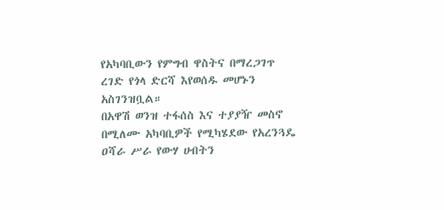የአካባቢውን የምግብ ዋስትና በማረጋገጥ ረገድ የጎላ ድርሻ እየወሰዱ መሆኑን አስገንዝቧል።
በአዋሽ ወንዝ ተፋሰስ እና ተያያዥ መስኖ በሚለሙ አካባቢዎች የሚካሄደው የአረንጓዴ ዐሻራ ሥራ የውሃ ሀብትን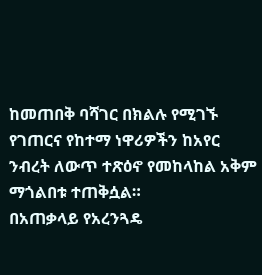ከመጠበቅ ባሻገር በክልሉ የሚገኙ የገጠርና የከተማ ነዋሪዎችን ከአየር ንብረት ለውጥ ተጽዕኖ የመከላከል አቅም ማጎልበቱ ተጠቅሷል።
በአጠቃላይ የአረንጓዴ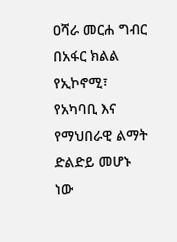ዐሻራ መርሐ ግብር በአፋር ክልል የኢኮኖሚ፣ የአካባቢ እና የማህበራዊ ልማት ድልድይ መሆኑ ነው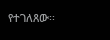የተገለጸው፡፡